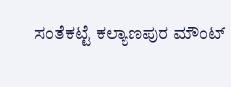ಸಂತೆಕಟ್ಟೆ ಕಲ್ಯಾಣಪುರ ಮೌಂಟ್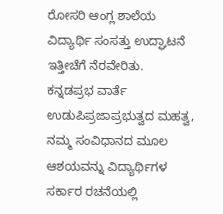ರೋಸರಿ ಆಂಗ್ಲ ಶಾಲೆಯ ವಿದ್ಯಾರ್ಥಿ ಸಂಸತ್ತು ಉದ್ಘಾಟನೆ ಇತ್ತೀಚೆಗೆ ನೆರವೇರಿತು.
ಕನ್ನಡಪ್ರಭ ವಾರ್ತೆ ಉಡುಪಿಪ್ರಜಾಪ್ರಭುತ್ವದ ಮಹತ್ವ, ನಮ್ಮ ಸಂವಿಧಾನದ ಮೂಲ ಆಶಯವನ್ನು ವಿದ್ಯಾರ್ಥಿಗಳ ಸರ್ಕಾರ ರಚನೆಯಲ್ಲಿ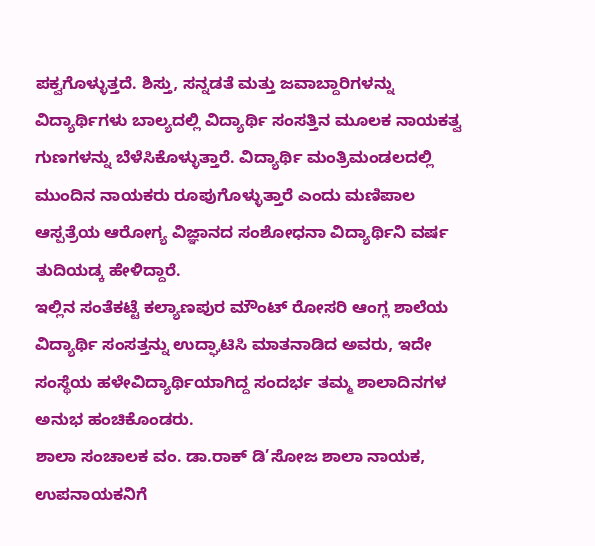ಪಕ್ವಗೊಳ್ಳುತ್ತದೆ. ಶಿಸ್ತು, ಸನ್ನಡತೆ ಮತ್ತು ಜವಾಬ್ದಾರಿಗಳನ್ನು ವಿದ್ಯಾರ್ಥಿಗಳು ಬಾಲ್ಯದಲ್ಲಿ ವಿದ್ಯಾರ್ಥಿ ಸಂಸತ್ತಿನ ಮೂಲಕ ನಾಯಕತ್ವ ಗುಣಗಳನ್ನು ಬೆಳೆಸಿಕೊಳ್ಳುತ್ತಾರೆ. ವಿದ್ಯಾರ್ಥಿ ಮಂತ್ರಿಮಂಡಲದಲ್ಲಿ ಮುಂದಿನ ನಾಯಕರು ರೂಪುಗೊಳ್ಳುತ್ತಾರೆ ಎಂದು ಮಣಿಪಾಲ ಆಸ್ಪತ್ರೆಯ ಆರೋಗ್ಯ ವಿಜ್ಞಾನದ ಸಂಶೋಧನಾ ವಿದ್ಯಾರ್ಥಿನಿ ವರ್ಷ ತುದಿಯಡ್ಕ ಹೇಳಿದ್ದಾರೆ.
ಇಲ್ಲಿನ ಸಂತೆಕಟ್ಟೆ ಕಲ್ಯಾಣಪುರ ಮೌಂಟ್ ರೋಸರಿ ಆಂಗ್ಲ ಶಾಲೆಯ ವಿದ್ಯಾರ್ಥಿ ಸಂಸತ್ತನ್ನು ಉದ್ಘಾಟಿಸಿ ಮಾತನಾಡಿದ ಅವರು, ಇದೇ ಸಂಸ್ಥೆಯ ಹಳೇವಿದ್ಯಾರ್ಥಿಯಾಗಿದ್ದ ಸಂದರ್ಭ ತಮ್ಮ ಶಾಲಾದಿನಗಳ ಅನುಭ ಹಂಚಿಕೊಂಡರು.
ಶಾಲಾ ಸಂಚಾಲಕ ವಂ. ಡಾ.ರಾಕ್ ಡಿ’ಸೋಜ ಶಾಲಾ ನಾಯಕ, ಉಪನಾಯಕನಿಗೆ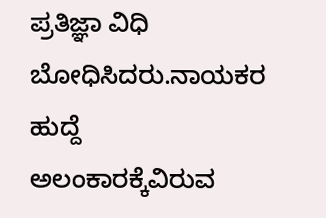ಪ್ರತಿಜ್ಞಾ ವಿಧಿ ಬೋಧಿಸಿದರು.ನಾಯಕರ ಹುದ್ದೆ ಅಲಂಕಾರಕ್ಕೆವಿರುವ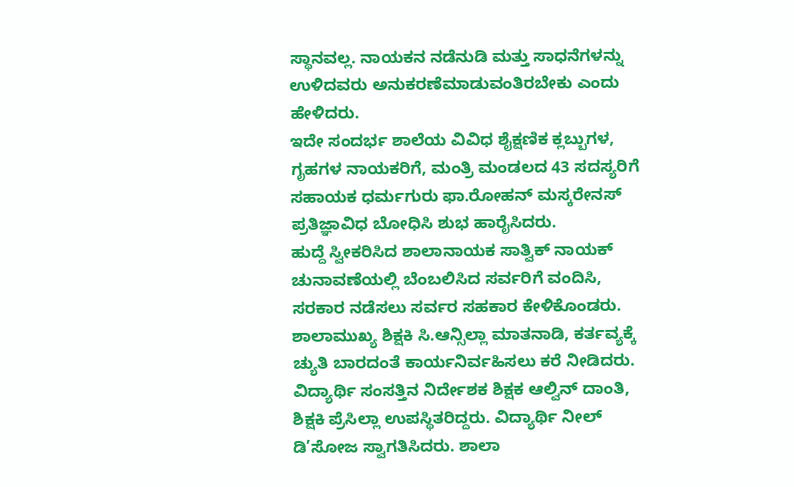ಸ್ಥಾನವಲ್ಲ. ನಾಯಕನ ನಡೆನುಡಿ ಮತ್ತು ಸಾಧನೆಗಳನ್ನು ಉಳಿದವರು ಅನುಕರಣೆಮಾಡುವಂತಿರಬೇಕು ಎಂದು ಹೇಳಿದರು.
ಇದೇ ಸಂದರ್ಭ ಶಾಲೆಯ ವಿವಿಧ ಶೈಕ್ಷಣಿಕ ಕ್ಲಬ್ಬುಗಳ, ಗೃಹಗಳ ನಾಯಕರಿಗೆ, ಮಂತ್ರಿ ಮಂಡಲದ 43 ಸದಸ್ಯರಿಗೆ ಸಹಾಯಕ ಧರ್ಮಗುರು ಫಾ.ರೋಹನ್ ಮಸ್ಕರೇನಸ್ ಪ್ರತಿಜ್ಞಾವಿಧ ಬೋಧಿಸಿ ಶುಭ ಹಾರೈಸಿದರು.
ಹುದ್ದೆ ಸ್ವೀಕರಿಸಿದ ಶಾಲಾನಾಯಕ ಸಾತ್ವಿಕ್ ನಾಯಕ್ ಚುನಾವಣೆಯಲ್ಲಿ ಬೆಂಬಲಿಸಿದ ಸರ್ವರಿಗೆ ವಂದಿಸಿ, ಸರಕಾರ ನಡೆಸಲು ಸರ್ವರ ಸಹಕಾರ ಕೇಳಿಕೊಂಡರು.
ಶಾಲಾಮುಖ್ಯ ಶಿಕ್ಷಕಿ ಸಿ.ಆನ್ಸಿಲ್ಲಾ ಮಾತನಾಡಿ, ಕರ್ತವ್ಯಕ್ಕೆ ಚ್ಯುತಿ ಬಾರದಂತೆ ಕಾರ್ಯನಿರ್ವಹಿಸಲು ಕರೆ ನೀಡಿದರು. ವಿದ್ಯಾರ್ಥಿ ಸಂಸತ್ತಿನ ನಿರ್ದೇಶಕ ಶಿಕ್ಷಕ ಆಲ್ವಿನ್ ದಾಂತಿ, ಶಿಕ್ಷಕಿ ಪ್ರೆಸಿಲ್ಲಾ ಉಪಸ್ಥಿತರಿದ್ದರು. ವಿದ್ಯಾರ್ಥಿ ನೀಲ್ ಡಿ’ಸೋಜ ಸ್ವಾಗತಿಸಿದರು. ಶಾಲಾ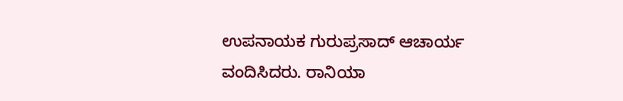ಉಪನಾಯಕ ಗುರುಪ್ರಸಾದ್ ಆಚಾರ್ಯ ವಂದಿಸಿದರು. ರಾನಿಯಾ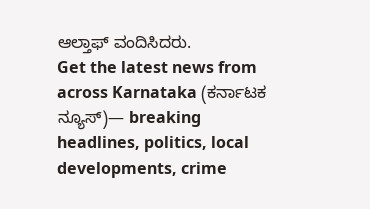ಆಲ್ತಾಫ್ ವಂದಿಸಿದರು.
Get the latest news from across Karnataka (ಕರ್ನಾಟಕ ನ್ಯೂಸ್)— breaking headlines, politics, local developments, crime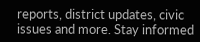reports, district updates, civic issues and more. Stay informed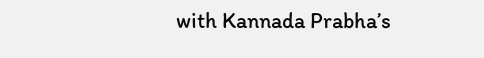with Kannada Prabha’s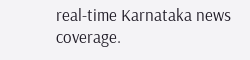real‑time Karnataka news coverage.